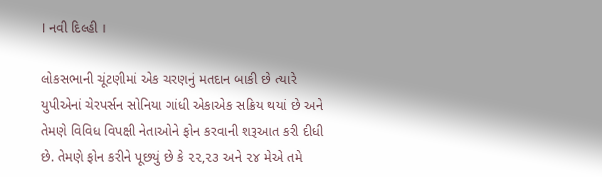। નવી દિલ્હી ।

લોકસભાની ચૂંટણીમાં એક ચરણનું મતદાન બાકી છે ત્યારે યુપીએનાં ચેરપર્સન સોનિયા ગાંધી એકાએક સક્રિય થયાં છે અને તેમણે વિવિધ વિપક્ષી નેતાઓને ફોન કરવાની શરૂઆત કરી દીધી છે. તેમણે ફોન કરીને પૂછયું છે કે ૨૨,૨૩ અને ૨૪ મેએ તમે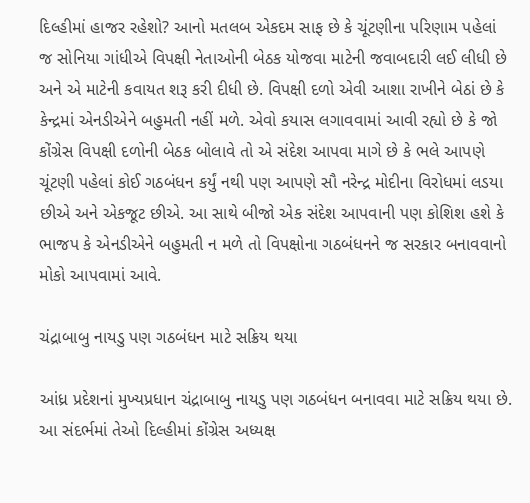દિલ્હીમાં હાજર રહેશો? આનો મતલબ એકદમ સાફ છે કે ચૂંટણીના પરિણામ પહેલાં જ સોનિયા ગાંધીએ વિપક્ષી નેતાઓની બેઠક યોજવા માટેની જવાબદારી લઈ લીધી છે અને એ માટેની કવાયત શરૂ કરી દીધી છે. વિપક્ષી દળો એવી આશા રાખીને બેઠાં છે કે કેન્દ્રમાં એનડીએને બહુમતી નહીં મળે. એવો કયાસ લગાવવામાં આવી રહ્યો છે કે જો કોંગ્રેસ વિપક્ષી દળોની બેઠક બોલાવે તો એ સંદેશ આપવા માગે છે કે ભલે આપણે ચૂંટણી પહેલાં કોઈ ગઠબંધન કર્યું નથી પણ આપણે સૌ નરેન્દ્ર મોદીના વિરોધમાં લડયા છીએ અને એકજૂટ છીએ. આ સાથે બીજો એક સંદેશ આપવાની પણ કોશિશ હશે કે ભાજપ કે એનડીએને બહુમતી ન મળે તો વિપક્ષોના ગઠબંધનને જ સરકાર બનાવવાનો મોકો આપવામાં આવે.

ચંદ્રાબાબુ નાયડુ પણ ગઠબંધન માટે સક્રિય થયા

આંધ્ર પ્રદેશનાં મુખ્યપ્રધાન ચંદ્રાબાબુ નાયડુ પણ ગઠબંધન બનાવવા માટે સક્રિય થયા છે. આ સંદર્ભમાં તેઓ દિલ્હીમાં કોંગ્રેસ અધ્યક્ષ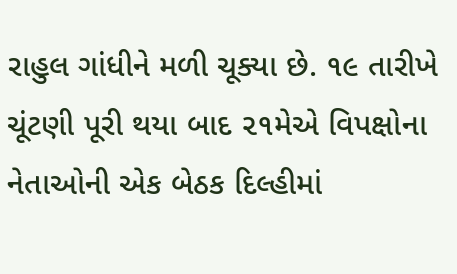રાહુલ ગાંધીને મળી ચૂક્યા છે. ૧૯ તારીખે ચૂંટણી પૂરી થયા બાદ ૨૧મેએ વિપક્ષોના નેતાઓની એક બેઠક દિલ્હીમાં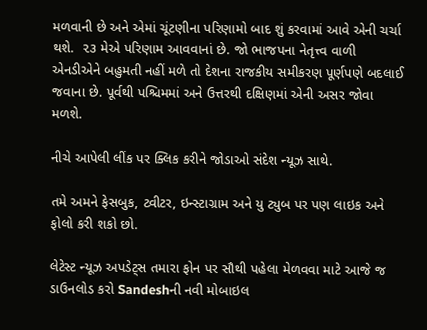મળવાની છે અને એમાં ચૂંટણીના પરિણામો બાદ શું કરવામાં આવે એની ચર્ચા થશે.  ૨૩ મેએ પરિણામ આવવાનાં છે. જો ભાજપના નેતૃત્ત્વ વાળી એનડીએને બહુમતી નહીં મળે તો દેશના રાજકીય સમીકરણ પૂર્ણપણે બદલાઈ જવાના છે. પૂર્વથી પશ્ચિમમાં અને ઉત્તરથી દક્ષિણમાં એની અસર જોવા મળશે.

નીચે આપેલી લીંક પર ક્લિક કરીને જોડાઓ સંદેશ ન્યૂઝ સાથે.

તમે અમને ફેસબુક, ટ્વીટર, ઇન્સ્ટાગ્રામ અને યુ ટ્યુબ પર પણ લાઇક અને ફોલો કરી શકો છો.

લેટેસ્ટ ન્યૂઝ અપડેટ્સ તમારા ફોન પર સૌથી પહેલા મેળવવા માટે આજે જ ડાઉનલોડ કરો Sandeshની નવી મોબાઇલ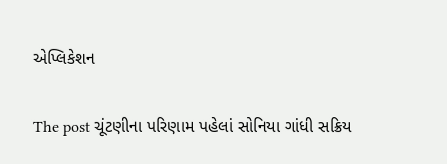એપ્લિકેશન

The post ચૂંટણીના પરિણામ પહેલાં સોનિયા ગાંધી સક્રિય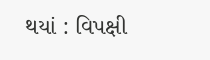થયાં : વિપક્ષી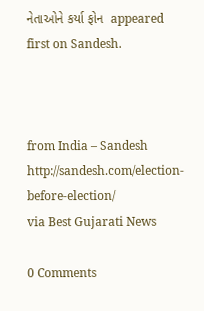નેતાઓને કર્યા ફોન  appeared first on Sandesh.



from India – Sandesh http://sandesh.com/election-before-election/
via Best Gujarati News

0 Comments